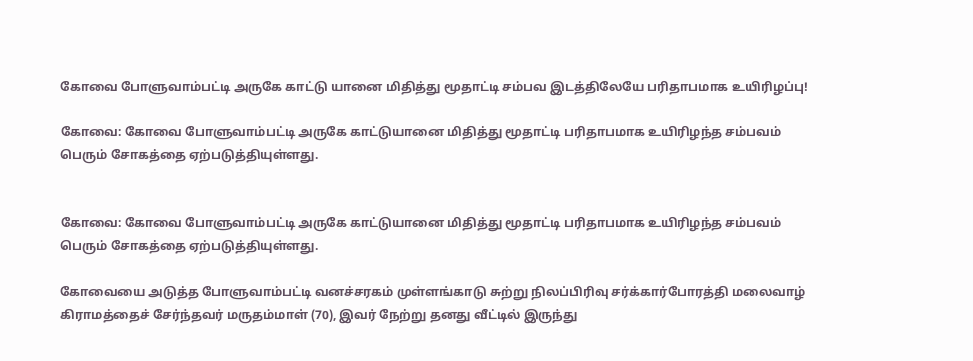கோவை போளுவாம்பட்டி அருகே காட்டு யானை மிதித்து மூதாட்டி சம்பவ இடத்திலேயே பரிதாபமாக உயிரிழப்பு!

கோவை: கோவை போளுவாம்பட்டி அருகே காட்டுயானை மிதித்து மூதாட்டி பரிதாபமாக உயிரிழந்த சம்பவம் பெரும் சோகத்தை ஏற்படுத்தியுள்ளது.


கோவை: கோவை போளுவாம்பட்டி அருகே காட்டுயானை மிதித்து மூதாட்டி பரிதாபமாக உயிரிழந்த சம்பவம் பெரும் சோகத்தை ஏற்படுத்தியுள்ளது.

கோவையை அடுத்த போளுவாம்பட்டி வனச்சரகம் முள்ளங்காடு சுற்று நிலப்பிரிவு சர்க்கார்போரத்தி மலைவாழ் கிராமத்தைச் சேர்ந்தவர் மருதம்மாள் (70), இவர் நேற்று தனது வீட்டில் இருந்து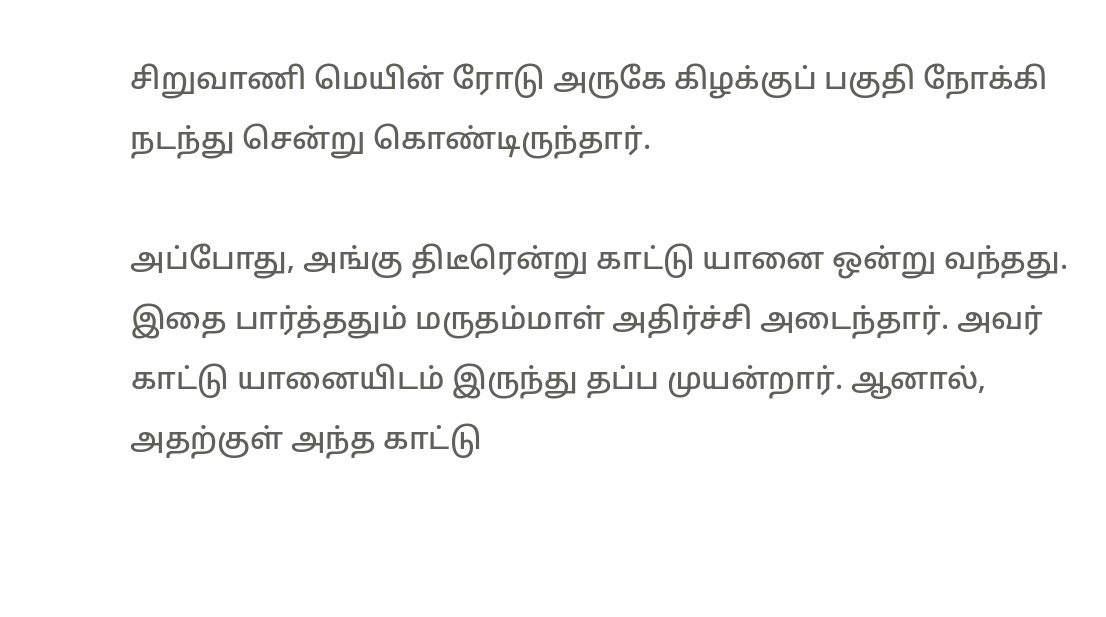சிறுவாணி மெயின் ரோடு அருகே கிழக்குப் பகுதி நோக்கி நடந்து சென்று கொண்டிருந்தார்.

அப்போது, அங்கு திடீரென்று காட்டு யானை ஒன்று வந்தது. இதை பார்த்ததும் மருதம்மாள் அதிர்ச்சி அடைந்தார். அவர் காட்டு யானையிடம் இருந்து தப்ப முயன்றார். ஆனால், அதற்குள் அந்த காட்டு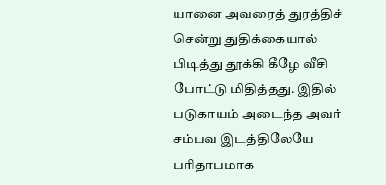யானை அவரைத் துரத்திச் சென்று துதிக்கையால் பிடித்து தூக்கி கீழே வீசி போட்டு மிதித்தது. இதில் படுகாயம் அடைந்த அவர் சம்பவ இடத்திலேயே பரிதாபமாக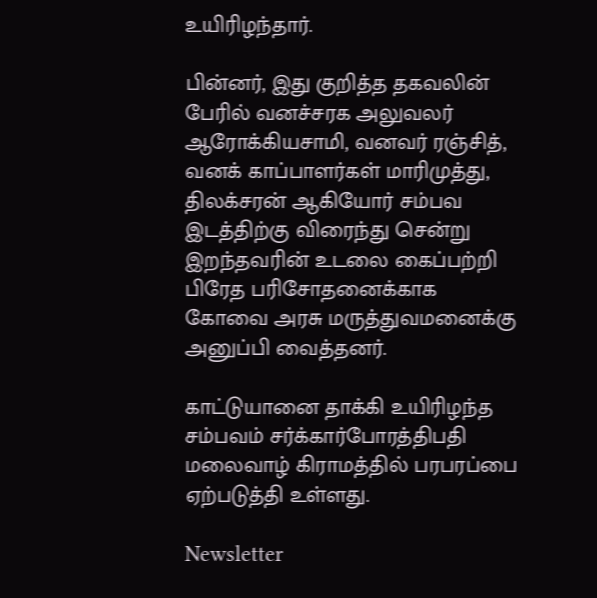உயிரிழந்தார்.

பின்னர், இது குறித்த தகவலின் பேரில் வனச்சரக அலுவலர் ஆரோக்கியசாமி, வனவர் ரஞ்சித், வனக் காப்பாளர்கள் மாரிமுத்து, திலக்சரன் ஆகியோர் சம்பவ இடத்திற்கு விரைந்து சென்று இறந்தவரின் உடலை கைப்பற்றி பிரேத பரிசோதனைக்காக கோவை அரசு மருத்துவமனைக்கு அனுப்பி வைத்தனர்.

காட்டுயானை தாக்கி உயிரிழந்த சம்பவம் சர்க்கார்போரத்திபதி மலைவாழ் கிராமத்தில் பரபரப்பை ஏற்படுத்தி உள்ளது.

Newsletter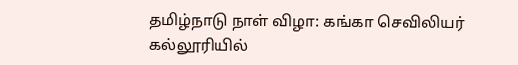தமிழ்நாடு நாள் விழா: கங்கா செவிலியர் கல்லூரியில்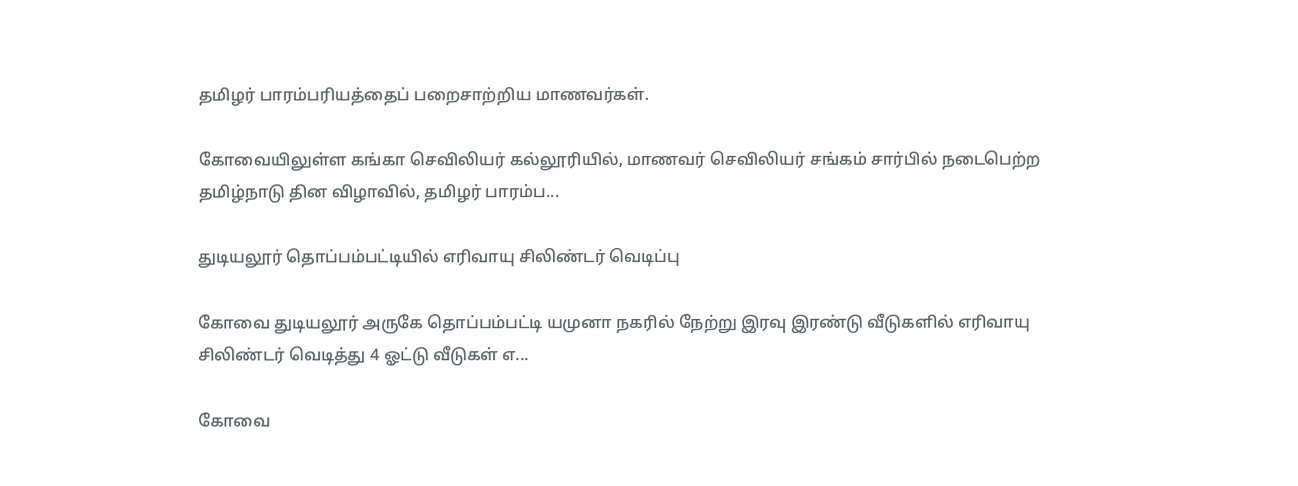தமிழர் பாரம்பரியத்தைப் பறைசாற்றிய மாணவர்கள்.

கோவையிலுள்ள கங்கா செவிலியர் கல்லூரியில், மாணவர் செவிலியர் சங்கம் சார்பில் நடைபெற்ற தமிழ்நாடு தின விழாவில், தமிழர் பாரம்ப...

துடியலூர் தொப்பம்பட்டியில் எரிவாயு சிலிண்டர் வெடிப்பு

கோவை துடியலூர் அருகே தொப்பம்பட்டி யமுனா நகரில் நேற்று இரவு இரண்டு வீடுகளில் எரிவாயு சிலிண்டர் வெடித்து 4 ஓட்டு வீடுகள் எ...

கோவை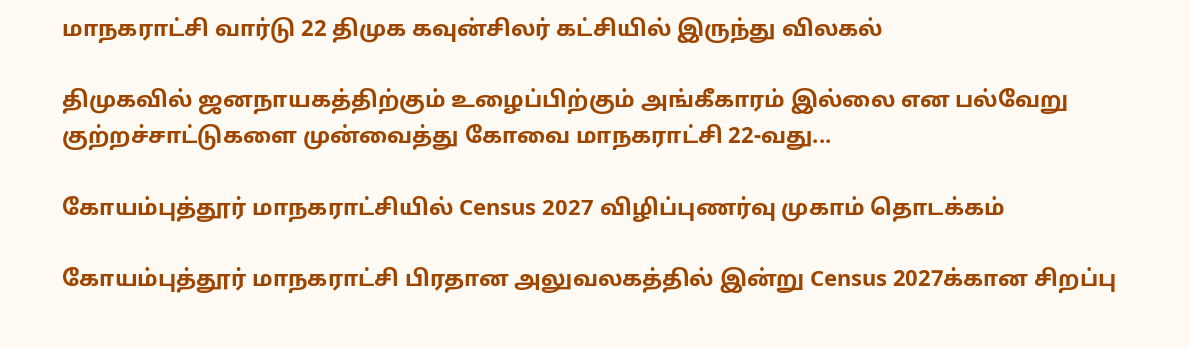மாநகராட்சி வார்டு 22 திமுக கவுன்சிலர் கட்சியில் இருந்து விலகல்

திமுகவில் ஜனநாயகத்திற்கும் உழைப்பிற்கும் அங்கீகாரம் இல்லை என பல்வேறு குற்றச்சாட்டுகளை முன்வைத்து கோவை மாநகராட்சி 22-வது...

கோயம்புத்தூர் மாநகராட்சியில் Census 2027 விழிப்புணர்வு முகாம் தொடக்கம்

கோயம்புத்தூர் மாநகராட்சி பிரதான அலுவலகத்தில் இன்று Census 2027க்கான சிறப்பு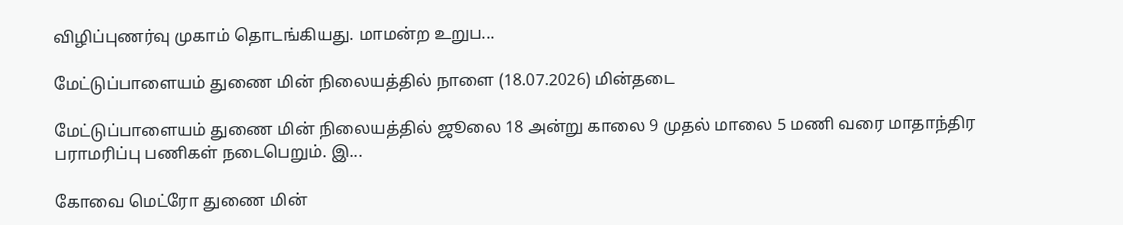விழிப்புணர்வு முகாம் தொடங்கியது. மாமன்ற உறுப...

மேட்டுப்பாளையம் துணை மின் நிலையத்தில் நாளை (18.07.2026) மின்தடை

மேட்டுப்பாளையம் துணை மின் நிலையத்தில் ஜூலை 18 அன்று காலை 9 முதல் மாலை 5 மணி வரை மாதாந்திர பராமரிப்பு பணிகள் நடைபெறும். இ...

கோவை மெட்ரோ துணை மின்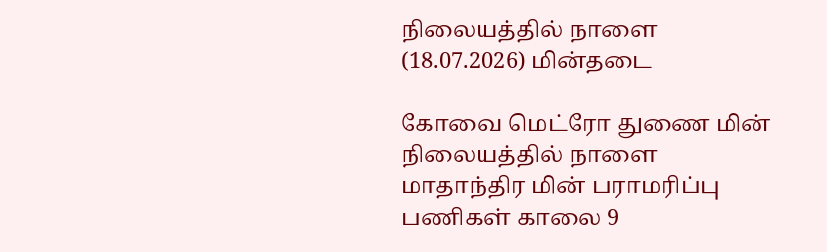நிலையத்தில் நாளை (18.07.2026) மின்தடை

கோவை மெட்ரோ துணை மின் நிலையத்தில் நாளை மாதாந்திர மின் பராமரிப்பு பணிகள் காலை 9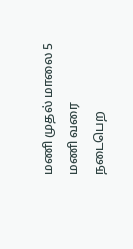மணி முதல் மாலை 5 மணி வரை நடைபெற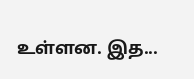உள்ளன. இத...